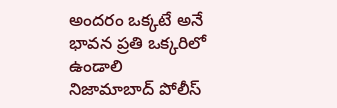అందరం ఒక్కటే అనే భావన ప్రతి ఒక్కరిలో ఉండాలి
నిజామాబాద్ పోలీస్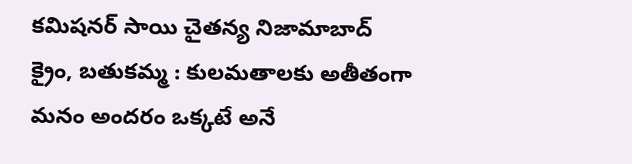కమిషనర్ సాయి చైతన్య నిజామాబాద్ క్రైం, బతుకమ్మ : కులమతాలకు అతీతంగా మనం అందరం ఒక్కటే అనే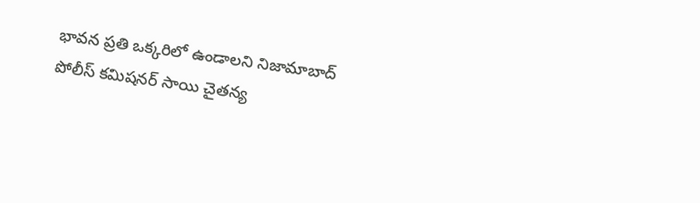భావన ప్రతి ఒక్కరిలో ఉండాలని నిజామాబాద్ పోలీస్ కమిషనర్ సాయి చైతన్య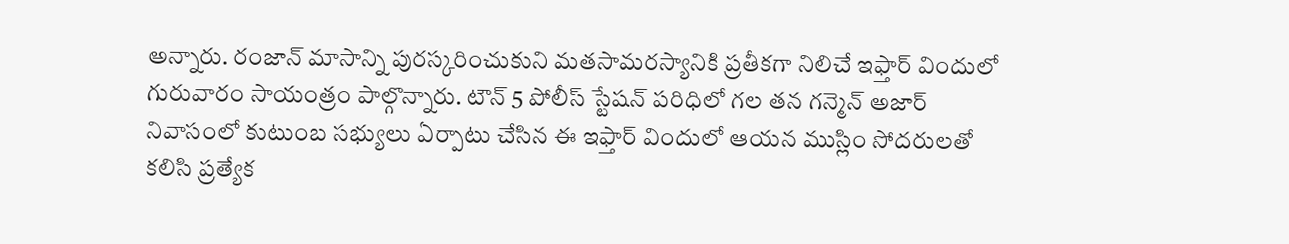అన్నారు. రంజాన్ మాసాన్ని పురస్కరించుకుని మతసామరస్యానికి ప్రతీకగా నిలిచే ఇఫ్తార్ విందులో గురువారం సాయంత్రం పాల్గొన్నారు. టౌన్ 5 పోలీస్ స్టేషన్ పరిధిలో గల తన గన్మెన్ అజార్ నివాసంలో కుటుంబ సభ్యులు ఏర్పాటు చేసిన ఈ ఇఫ్తార్ విందులో ఆయన ముస్లిం సోదరులతో కలిసి ప్రత్యేక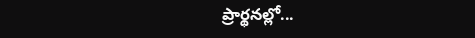ప్రార్థనల్లో...